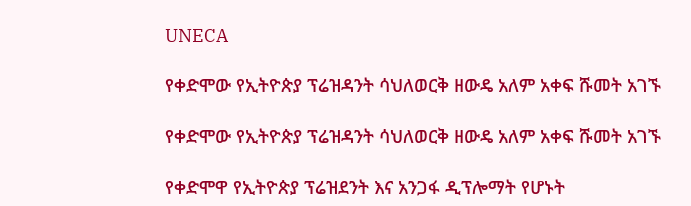UNECA

የቀድሞው የኢትዮጵያ ፕሬዝዳንት ሳህለወርቅ ዘውዴ አለም አቀፍ ሹመት አገኙ

የቀድሞው የኢትዮጵያ ፕሬዝዳንት ሳህለወርቅ ዘውዴ አለም አቀፍ ሹመት አገኙ

የቀድሞዋ የኢትዮጵያ ፕሬዝደንት እና አንጋፋ ዲፕሎማት የሆኑት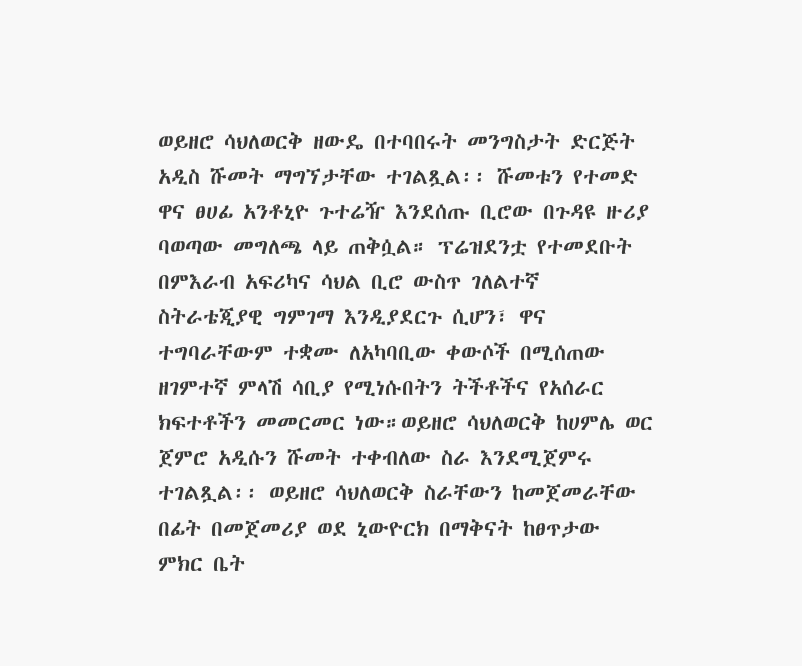ወይዘሮ ሳህለወርቅ ዘውዴ በተባበሩት መንግስታት ድርጅት  አዲስ ሹመት ማግኘታቸው ተገልጿል፡፡ ሹመቱን የተመድ ዋና ፀሀፊ አንቶኒዮ ጉተሬዥ እንደሰጡ ቢሮው በጉዳዩ ዙሪያ ባወጣው መግለጫ ላይ ጠቅሷል። ፕሬዝደንቷ የተመደቡት በምእራብ አፍሪካና ሳህል ቢሮ ውስጥ ገለልተኛ ስትራቴጂያዊ ግምገማ እንዲያደርጉ ሲሆን፣ ዋና ተግባራቸውም ተቋሙ ለአካባቢው ቀውሶች በሚሰጠው ዘገምተኛ ምላሽ ሳቢያ የሚነሱበትን ትችቶችና የአሰራር ክፍተቶችን መመርመር ነው።ወይዘሮ ሳህለወርቅ ከሀምሌ ወር ጀምሮ አዲሱን ሹመት ተቀብለው ስራ እንደሚጀምሩ ተገልጿል፡፡ ወይዘሮ ሳህለወርቅ ስራቸውን ከመጀመራቸው በፊት በመጀመሪያ ወደ ኒውዮርክ በማቅናት ከፀጥታው ምክር ቤት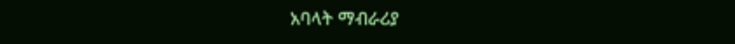አባላት ማብራሪያ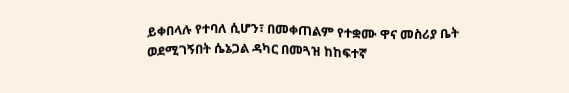ይቀበላሉ የተባለ ሲሆን፣ በመቀጠልም የተቋሙ ዋና መስሪያ ቤት ወደሚገኝበት ሴኔጋል ዳካር በመጓዝ ከከፍተኛ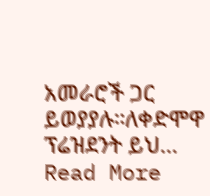አመራሮች ጋር ይወያያሉ።ለቀድሞዋ ፕሬዝደንት ይህ…
Read More